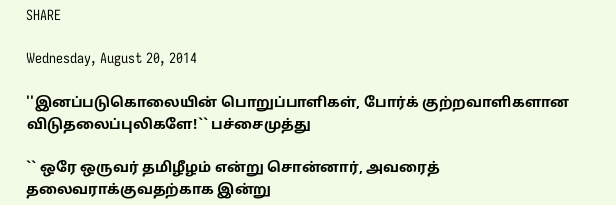SHARE

Wednesday, August 20, 2014

''இனப்படுகொலையின் பொறுப்பாளிகள், போர்க் குற்றவாளிகளான விடுதலைப்புலிகளே!`` பச்சைமுத்து

`` ஒரே ஒருவர் தமிழீழம் என்று சொன்னார், அவரைத் தலைவராக்குவதற்காக இன்று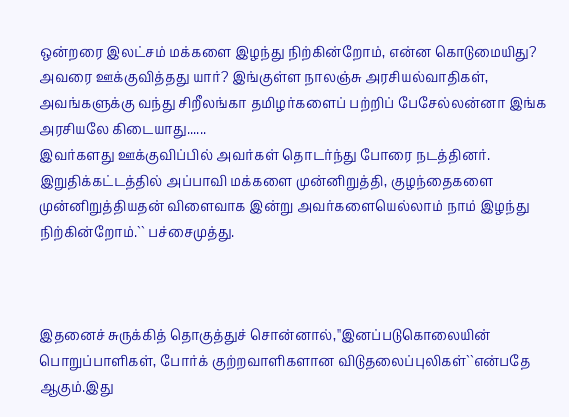ஒன்றரை இலட்சம் மக்களை இழந்து நிற்கின்றோம், என்ன கொடுமையிது?
அவரை ஊக்குவித்தது யார்? இங்குள்ள நாலஞ்சு அரசியல்வாதிகள், அவங்களுக்கு வந்து சிறீலங்கா தமிழர்களைப் பற்றிப் பேசேல்லன்னா இங்க அரசியலே கிடையாது......
இவர்களது ஊக்குவிப்பில் அவர்கள் தொடர்ந்து போரை நடத்தினர்.
இறுதிக்கட்டத்தில் அப்பாவி மக்களை முன்னிறுத்தி, குழந்தைகளை முன்னிறுத்தியதன் விளைவாக இன்று அவர்களையெல்லாம் நாம் இழந்து நிற்கின்றோம்.`` பச்சைமுத்து.



இதனைச் சுருக்கித் தொகுத்துச் சொன்னால்,''இனப்படுகொலையின் பொறுப்பாளிகள், போர்க் குற்றவாளிகளான விடுதலைப்புலிகள்``என்பதே ஆகும்.இது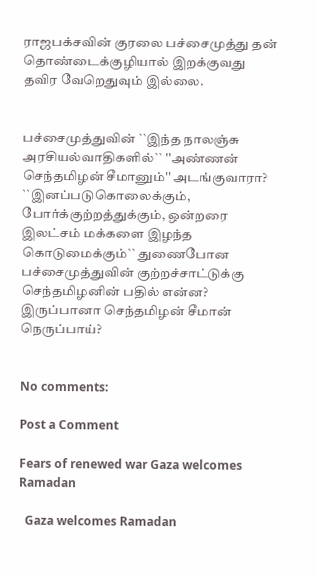ராஜபக்சவின் குரலை பச்சைமுத்து தன் தொண்டைக்குழியால் இறக்குவது தவிர வேறெதுவும் இல்லை.


பச்சைமுத்துவின் ``இந்த நாலஞ்சு அரசியல்வாதிகளில்`` ''அண்ணன் செந்தமிழன் சீமானும்'' அடங்குவாரா?  ``இனப்படுகொலைக்கும், போர்க்குற்றத்துக்கும், ஒன்றரை இலட்சம் மக்களை இழந்த கொடுமைக்கும்`` துணைபோன பச்சைமுத்துவின் குற்றச்சாட்டுக்கு செந்தமிழனின் பதில் என்ன? இருப்பானா செந்தமிழன் சீமான் நெருப்பாய்?


No comments:

Post a Comment

Fears of renewed war Gaza welcomes Ramadan

  Gaza welcomes Ramadan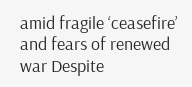amid fragile ‘ceasefire’ and fears of renewed war Despite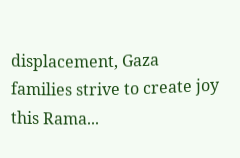displacement, Gaza families strive to create joy this Rama...